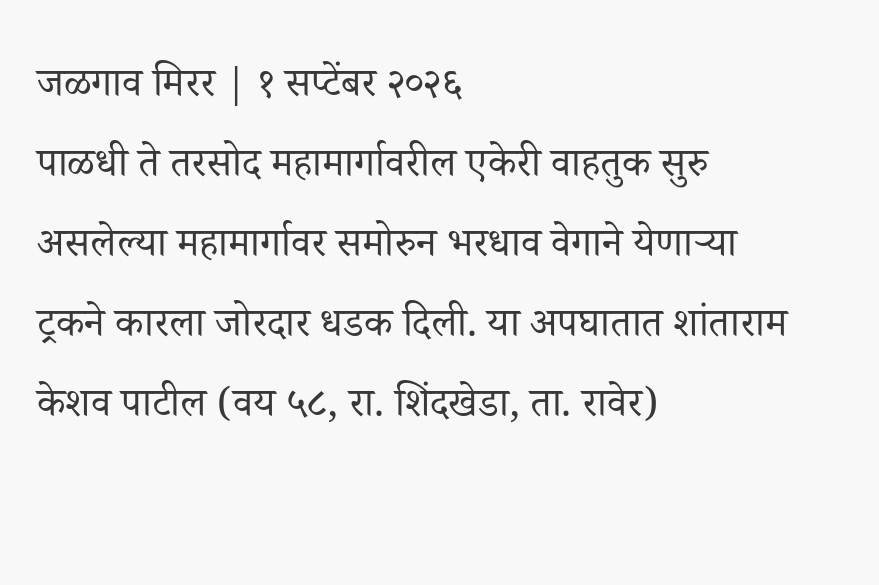जळगाव मिरर | १ सप्टेंबर २०२६
पाळधी ते तरसोद महामार्गावरील एकेरी वाहतुक सुरु असलेल्या महामार्गावर समोरुन भरधाव वेगाने येणाऱ्या ट्रकने कारला जोरदार धडक दिली. या अपघातात शांताराम केशव पाटील (वय ५८, रा. शिंदखेडा, ता. रावेर)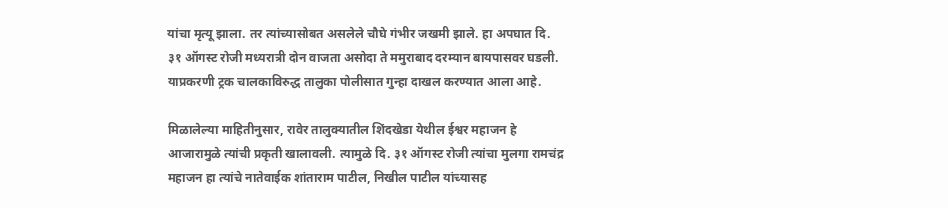यांचा मृत्यू झाला. तर त्यांच्यासोबत असलेले चौघे गंभीर जखमी झाले. हा अपघात दि. ३१ ऑगस्ट रोजी मध्यरात्री दोन वाजता असोदा ते ममुराबाद दरम्यान बायपासवर घडली. याप्रकरणी ट्रक चालकाविरुद्ध तालुका पोलीसात गुन्हा दाखल करण्यात आला आहे.

मिळालेल्या माहितीनुसार, रावेर तालुक्यातील शिंदखेडा येथील ईश्वर महाजन हे आजारामुळे त्यांची प्रकृती खालावली. त्यामुळे दि. ३१ ऑगस्ट रोजी त्यांचा मुलगा रामचंद्र महाजन हा त्यांचे नातेवाईक शांताराम पाटील, निखील पाटील यांच्यासह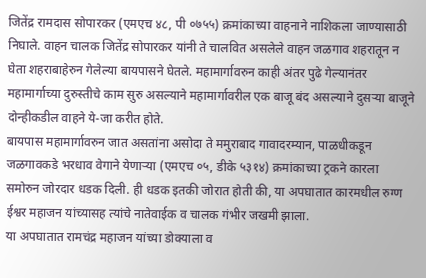जितेंद्र रामदास सोपारकर (एमएच ४८, पी ०७५५) क्रमांकाच्या वाहनाने नाशिकला जाण्यासाठी निघाले. वाहन चालक जितेंद्र सोपारकर यांनी ते चालवित असलेले वाहन जळगाव शहरातून न घेता शहराबाहेरुन गेलेल्या बायपासने घेतले. महामार्गावरुन काही अंतर पुढे गेल्यानंतर महामार्गाच्या दुरुस्तीचे काम सुरु असल्याने महामार्गावरील एक बाजू बंद असल्याने दुसऱ्या बाजूने दोन्हीकडील वाहने ये-जा करीत होते.
बायपास महामार्गावरुन जात असतांना असोदा ते ममुराबाद गावादरम्यान, पाळधीकडून जळगावकडे भरधाव वेगाने येणाऱ्या (एमएच ०५, डीके ५३१४) क्रमांकाच्या ट्रकने कारला समोरुन जोरदार धडक दिली. ही धडक इतकी जोरात होती की, या अपघातात कारमधील रुग्ण ईश्वर महाजन यांच्यासह त्यांचे नातेवाईक व चालक गंभीर जखमी झाला.
या अपघातात रामचंद्र महाजन यांच्या डोक्याला व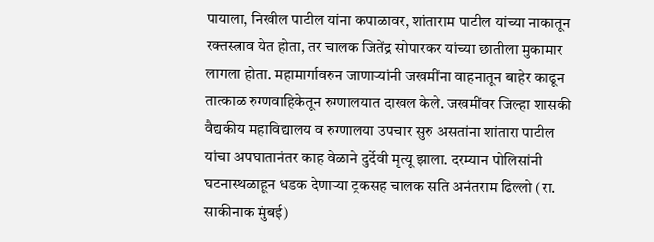पायाला, निखील पाटील यांना कपाळावर, शांताराम पाटील यांच्या नाकातून रक्तस्त्राव येत होता, तर चालक जितेंद्र सोपारकर यांच्या छातीला मुकामार लागला होता. महामार्गावरुन जाणाऱ्यांनी जखमींना वाहनातून बाहेर काढून तात्काळ रुग्णवाहिकेतून रुग्णालयात दाखल केले. जखमींवर जिल्हा शासकी वैद्यकीय महाविद्यालय व रुग्णालया उपचार सुरु असतांना शांतारा पाटील यांचा अपघातानंतर काह वेळाने दुर्देवी मृत्यू झाला. दरम्यान पोलिसांनी घटनास्थळाहून धडक देणाऱ्या ट्रकसह चालक सति अनंतराम ढिल्लो (रा. साकीनाक मुंबई)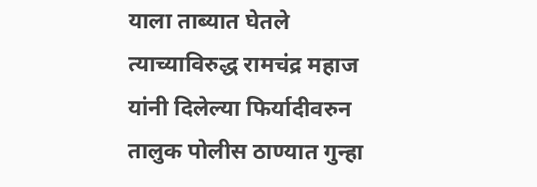याला ताब्यात घेतले त्याच्याविरुद्ध रामचंद्र महाज यांनी दिलेल्या फिर्यादीवरुन तालुक पोलीस ठाण्यात गुन्हा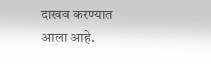दाखव करण्यात आला आहे.